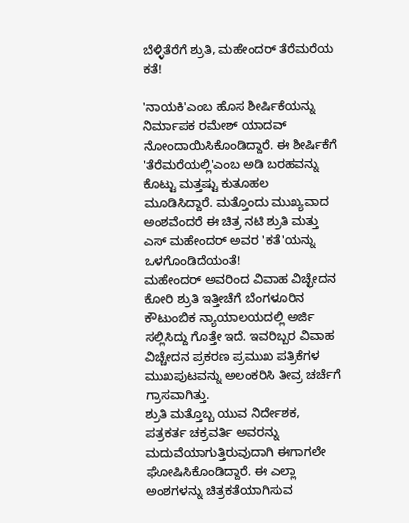ಬೆಳ್ಳಿತೆರೆಗೆ ಶ್ರುತಿ, ಮಹೇಂದರ್ ತೆರೆಮರೆಯ ಕತೆ!

'ನಾಯಕಿ'ಎಂಬ ಹೊಸ ಶೀರ್ಷಿಕೆಯನ್ನು ನಿರ್ಮಾಪಕ ರಮೇಶ್ ಯಾದವ್ ನೋಂದಾಯಿಸಿಕೊಂಡಿದ್ದಾರೆ. ಈ ಶೀರ್ಷಿಕೆಗೆ 'ತೆರೆಮರೆಯಲ್ಲಿ'ಎಂಬ ಅಡಿ ಬರಹವನ್ನು ಕೊಟ್ಟು ಮತ್ತಷ್ಟು ಕುತೂಹಲ ಮೂಡಿಸಿದ್ದಾರೆ. ಮತ್ತೊಂದು ಮುಖ್ಯವಾದ ಅಂಶವೆಂದರೆ ಈ ಚಿತ್ರ ನಟಿ ಶ್ರುತಿ ಮತ್ತು ಎಸ್ ಮಹೇಂದರ್ ಅವರ 'ಕತೆ'ಯನ್ನು ಒಳಗೊಂಡಿದೆಯಂತೆ!
ಮಹೇಂದರ್ ಅವರಿಂದ ವಿವಾಹ ವಿಚ್ಛೇದನ ಕೋರಿ ಶ್ರುತಿ ಇತ್ತೀಚೆಗೆ ಬೆಂಗಳೂರಿನ ಕೌಟುಂಬಿಕ ನ್ಯಾಯಾಲಯದಲ್ಲಿ ಅರ್ಜಿ ಸಲ್ಲಿಸಿದ್ದು ಗೊತ್ತೇ ಇದೆ. ಇವರಿಬ್ಬರ ವಿವಾಹ ವಿಚ್ಚೇದನ ಪ್ರಕರಣ ಪ್ರಮುಖ ಪತ್ರಿಕೆಗಳ ಮುಖಪುಟವನ್ನು ಅಲಂಕರಿಸಿ ತೀವ್ರ ಚರ್ಚೆಗೆ ಗ್ರಾಸವಾಗಿತ್ತು.
ಶ್ರುತಿ ಮತ್ತೊಬ್ಬ ಯುವ ನಿರ್ದೇಶಕ, ಪತ್ರಕರ್ತ ಚಕ್ರವರ್ತಿ ಅವರನ್ನು ಮದುವೆಯಾಗುತ್ತಿರುವುದಾಗಿ ಈಗಾಗಲೇ ಘೋಷಿಸಿಕೊಂಡಿದ್ದಾರೆ. ಈ ಎಲ್ಲಾ ಅಂಶಗಳನ್ನು ಚಿತ್ರಕತೆಯಾಗಿಸುವ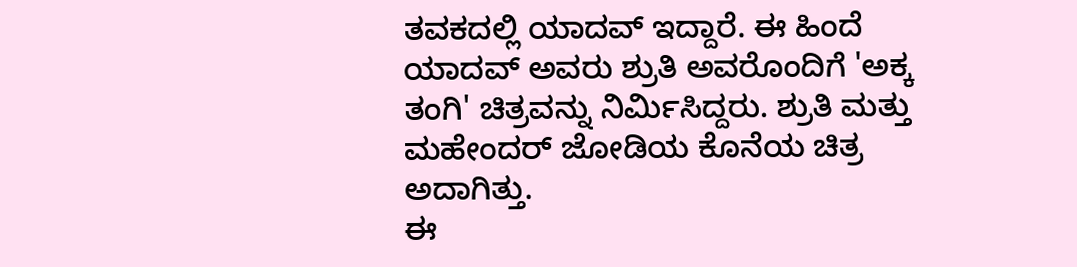ತವಕದಲ್ಲಿ ಯಾದವ್ ಇದ್ದಾರೆ. ಈ ಹಿಂದೆ ಯಾದವ್ ಅವರು ಶ್ರುತಿ ಅವರೊಂದಿಗೆ 'ಅಕ್ಕ ತಂಗಿ' ಚಿತ್ರವನ್ನು ನಿರ್ಮಿಸಿದ್ದರು. ಶ್ರುತಿ ಮತ್ತು ಮಹೇಂದರ್ ಜೋಡಿಯ ಕೊನೆಯ ಚಿತ್ರ ಅದಾಗಿತ್ತು.
ಈ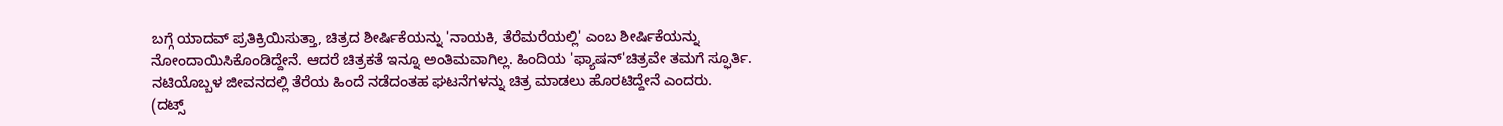ಬಗ್ಗೆ ಯಾದವ್ ಪ್ರತಿಕ್ರಿಯಿಸುತ್ತಾ, ಚಿತ್ರದ ಶೀರ್ಷಿಕೆಯನ್ನು 'ನಾಯಕಿ, ತೆರೆಮರೆಯಲ್ಲಿ' ಎಂಬ ಶೀರ್ಷಿಕೆಯನ್ನು ನೋಂದಾಯಿಸಿಕೊಂಡಿದ್ದೇನೆ. ಆದರೆ ಚಿತ್ರಕತೆ ಇನ್ನೂ ಅಂತಿಮವಾಗಿಲ್ಲ. ಹಿಂದಿಯ 'ಫ್ಯಾಷನ್'ಚಿತ್ರವೇ ತಮಗೆ ಸ್ಫೂರ್ತಿ. ನಟಿಯೊಬ್ಬಳ ಜೀವನದಲ್ಲಿ ತೆರೆಯ ಹಿಂದೆ ನಡೆದಂತಹ ಘಟನೆಗಳನ್ನು ಚಿತ್ರ ಮಾಡಲು ಹೊರಟಿದ್ದೇನೆ ಎಂದರು.
(ದಟ್ಸ್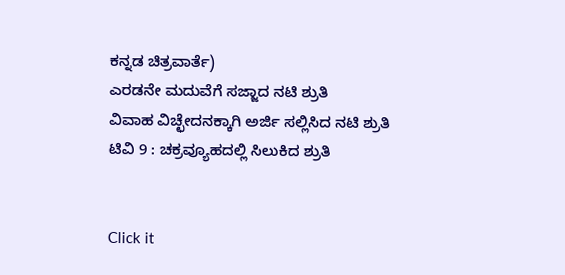ಕನ್ನಡ ಚಿತ್ರವಾರ್ತೆ)
ಎರಡನೇ ಮದುವೆಗೆ ಸಜ್ಜಾದ ನಟಿ ಶ್ರುತಿ
ವಿವಾಹ ವಿಚ್ಛೇದನಕ್ಕಾಗಿ ಅರ್ಜಿ ಸಲ್ಲಿಸಿದ ನಟಿ ಶ್ರುತಿ
ಟಿವಿ 9 : ಚಕ್ರವ್ಯೂಹದಲ್ಲಿ ಸಿಲುಕಿದ ಶ್ರುತಿ


Click it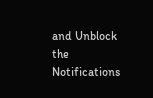and Unblock the Notifications